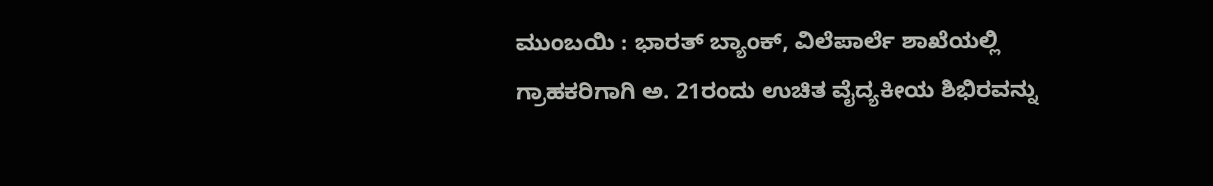ಮುಂಬಯಿ : ಭಾರತ್ ಬ್ಯಾಂಕ್, ವಿಲೆಪಾರ್ಲೆ ಶಾಖೆಯಲ್ಲಿ ಗ್ರಾಹಕರಿಗಾಗಿ ಅ. 21ರಂದು ಉಚಿತ ವೈದ್ಯಕೀಯ ಶಿಭಿರವನ್ನು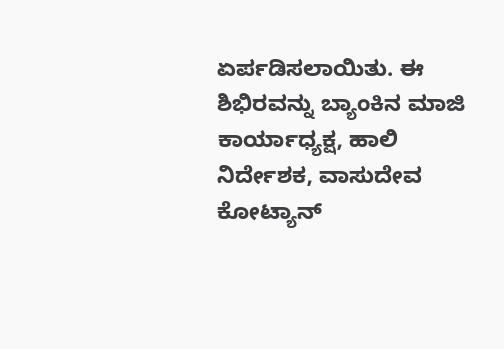ಏರ್ಪಡಿಸಲಾಯಿತು. ಈ ಶಿಭಿರವನ್ನು ಬ್ಯಾಂಕಿನ ಮಾಜಿ ಕಾರ್ಯಾಧ್ಯಕ್ಷ, ಹಾಲಿ ನಿರ್ದೇಶಕ, ವಾಸುದೇವ ಕೋಟ್ಯಾನ್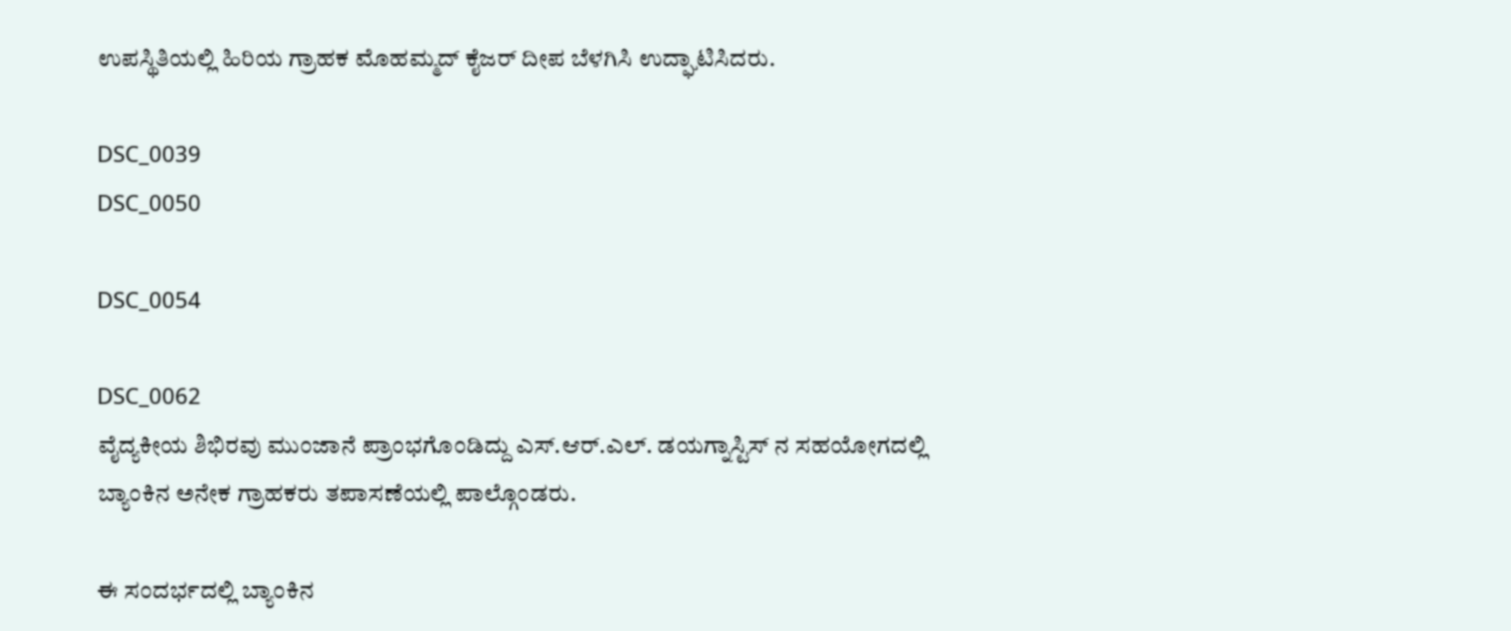ಉಪಸ್ಥಿತಿಯಲ್ಲಿ ಹಿರಿಯ ಗ್ರಾಹಕ ಮೊಹಮ್ಮದ್ ಕೈಜರ್ ದೀಪ ಬೆಳಗಿಸಿ ಉದ್ಘಾಟಿಸಿದರು.

DSC_0039
DSC_0050

DSC_0054

DSC_0062
ವೈದ್ಯಕೀಯ ಶಿಭಿರವು ಮುಂಜಾನೆ ಪ್ರಾಂಭಗೊಂಡಿದ್ದು ಎಸ್.ಆರ್.ಎಲ್. ಡಯಗ್ನಾಸ್ಟಿಸ್ ನ ಸಹಯೋಗದಲ್ಲಿ ಬ್ಯಾಂಕಿನ ಅನೇಕ ಗ್ರಾಹಕರು ತಪಾಸಣೆಯಲ್ಲಿ ಪಾಲ್ಗೊಂಡರು.

ಈ ಸಂದರ್ಭದಲ್ಲಿ ಬ್ಯಾಂಕಿನ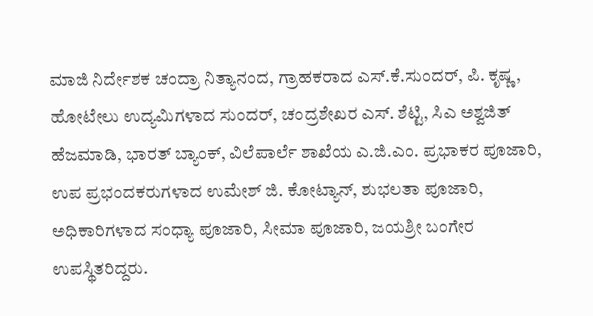ಮಾಜಿ ನಿರ್ದೇಶಕ ಚಂದ್ರಾ ನಿತ್ಯಾನಂದ, ಗ್ರಾಹಕರಾದ ಎಸ್.ಕೆ.ಸುಂದರ್, ಪಿ. ಕೃಷ್ಣ, ಹೋಟೇಲು ಉದ್ಯಮಿಗಳಾದ ಸುಂದರ್, ಚಂದ್ರಶೇಖರ ಎಸ್. ಶೆಟ್ಟಿ, ಸಿಎ ಅಶ್ವಜಿತ್ ಹೆಜಮಾಡಿ, ಭಾರತ್ ಬ್ಯಾಂಕ್, ವಿಲೆಪಾರ್ಲೆ ಶಾಖೆಯ ಎ.ಜಿ.ಎಂ. ಪ್ರಭಾಕರ ಪೂಜಾರಿ, ಉಪ ಪ್ರಭಂದಕರುಗಳಾದ ಉಮೇಶ್ ಜಿ. ಕೋಟ್ಯಾನ್, ಶುಭಲತಾ ಪೂಜಾರಿ, ಅಧಿಕಾರಿಗಳಾದ ಸಂಧ್ಯಾ ಪೂಜಾರಿ, ಸೀಮಾ ಪೂಜಾರಿ, ಜಯಶ್ರೀ ಬಂಗೇರ ಉಪಸ್ಥಿತರಿದ್ದರು.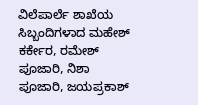ವಿಲೆಪಾರ್ಲೆ ಶಾಖೆಯ ಸಿಬ್ಬಂದಿಗಳಾದ ಮಹೇಶ್ ಕರ್ಕೇರ, ರಮೇಶ್ ಪೂಜಾರಿ, ನಿಶಾ ಪೂಜಾರಿ, ಜಯಪ್ರಕಾಶ್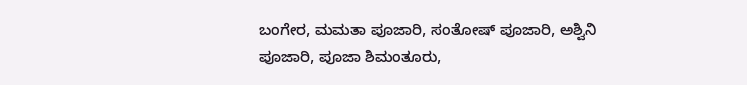ಬಂಗೇರ, ಮಮತಾ ಪೂಜಾರಿ, ಸಂತೋಷ್ ಪೂಜಾರಿ, ಅಶ್ವಿನಿ ಪೂಜಾರಿ, ಪೂಜಾ ಶಿಮಂತೂರು,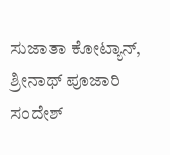ಸುಜಾತಾ ಕೋಟ್ಯಾನ್, ಶ್ರೀನಾಥ್ ಪೂಜಾರಿ ಸಂದೇಶ್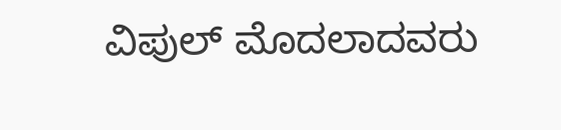ವಿಪುಲ್ ಮೊದಲಾದವರು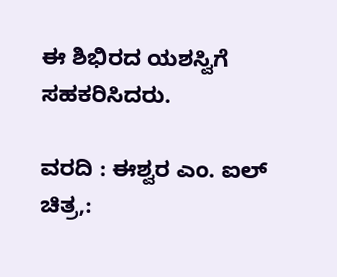ಈ ಶಿಭಿರದ ಯಶಸ್ವಿಗೆ ಸಹಕರಿಸಿದರು.

ವರದಿ : ಈಶ್ವರ ಎಂ. ಐಲ್
ಚಿತ್ರ,: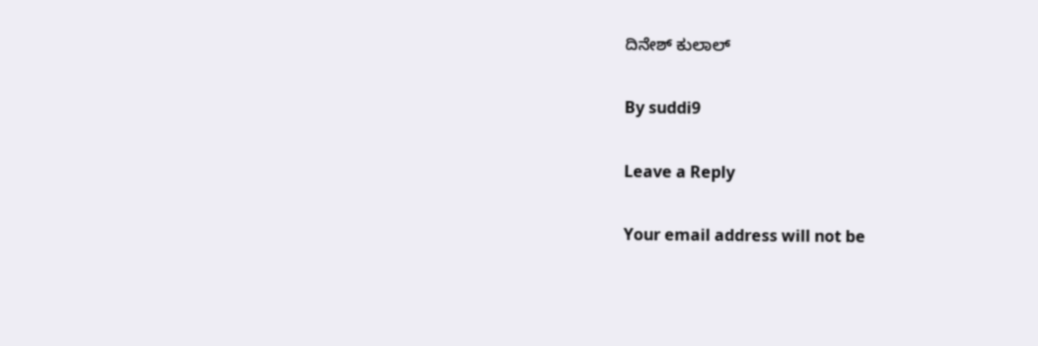ದಿನೇಶ್ ಕುಲಾಲ್

By suddi9

Leave a Reply

Your email address will not be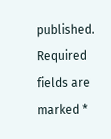published. Required fields are marked *